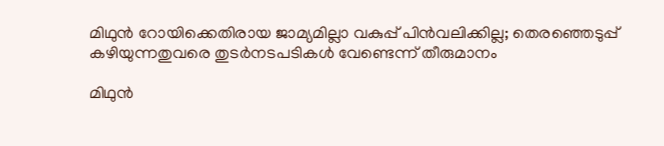മിഥുന്‍ റോയിക്കെതിരായ ജാമ്യമില്ലാ വകുപ്പ് പിന്‍വലിക്കില്ല; തെരഞ്ഞെടുപ്പ് കഴിയുന്നതുവരെ തുടര്‍നടപടികള്‍ വേണ്ടെന്ന് തീരുമാനം

മിഥുൻ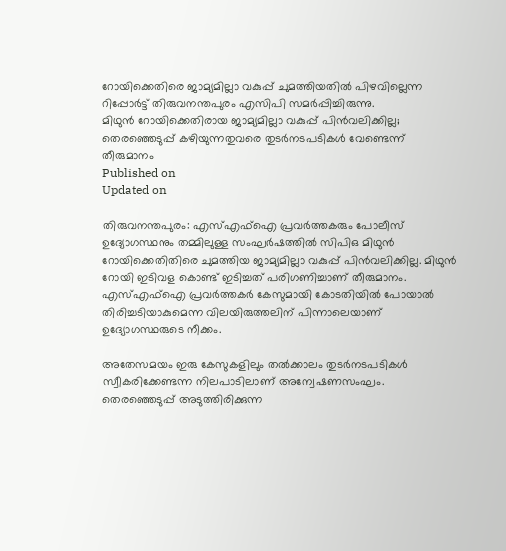റോയിക്കെതിരെ ജാമ്യമില്ലാ വകുപ്പ് ചുമത്തിയതിൽ പിഴവില്ലെന്ന റിപ്പോർട്ട് തിരുവനന്തപുരം എസിപി സമർപ്പിച്ചിരുന്നു.
മിഥുന്‍ റോയിക്കെതിരായ ജാമ്യമില്ലാ വകുപ്പ് പിന്‍വലിക്കില്ല;
തെരഞ്ഞെടുപ്പ് കഴിയുന്നതുവരെ തുടര്‍നടപടികള്‍ വേണ്ടെന്ന് തീരുമാനം
Published on
Updated on

തിരുവനന്തപുരം: എസ്എഫ്ഐ പ്രവർത്തകരും പോലീസ് ഉദ്യോഗസ്ഥനും തമ്മിലുള്ള സംഘർഷത്തിൽ സിപിഒ മിഥുൻ റോയിക്കെതിതിരെ ചുമത്തിയ ജാമ്യമില്ലാ വകുപ്പ് പിൻവലിക്കില്ല. മിഥുൻ റോയി ഇടിവള കൊണ്ട് ഇടിച്ചത് പരിഗണിച്ചാണ് തീരുമാനം. എസ്എഫ്ഐ പ്രവർത്തകർ കേസുമായി കോടതിയിൽ പോയാൽ തിരിച്ചടിയാകുമെന്ന വിലയിരുത്തലിന് പിന്നാലെയാണ് ഉദ്യോഗസ്ഥരുടെ നീക്കം.

അതേസമയം ഇരു കേസുകളിലും തൽക്കാലം തുടർനടപടികൾ സ്വീകരിക്കേണ്ടന്ന നിലപാടിലാണ് അന്വേഷണസംഘം. തെരഞ്ഞെടുപ്പ് അടുത്തിരിക്കുന്ന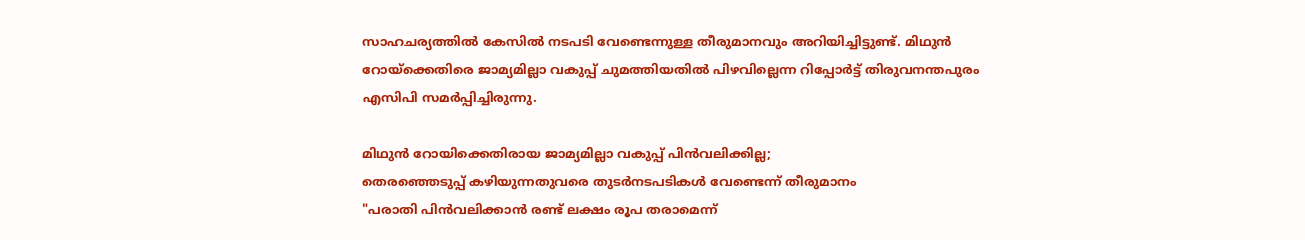സാഹചര്യത്തിൽ കേസിൽ നടപടി വേണ്ടെന്നുള്ള തീരുമാനവും അറിയിച്ചിട്ടുണ്ട്. മിഥുൻ റോയ്‌ക്കെതിരെ ജാമ്യമില്ലാ വകുപ്പ് ചുമത്തിയതിൽ പിഴവില്ലെന്ന റിപ്പോർട്ട് തിരുവനന്തപുരം എസിപി സമർപ്പിച്ചിരുന്നു.

മിഥുന്‍ റോയിക്കെതിരായ ജാമ്യമില്ലാ വകുപ്പ് പിന്‍വലിക്കില്ല;
തെരഞ്ഞെടുപ്പ് കഴിയുന്നതുവരെ തുടര്‍നടപടികള്‍ വേണ്ടെന്ന് തീരുമാനം
"പരാതി പിൻവലിക്കാൻ രണ്ട് ലക്ഷം രൂപ തരാമെന്ന്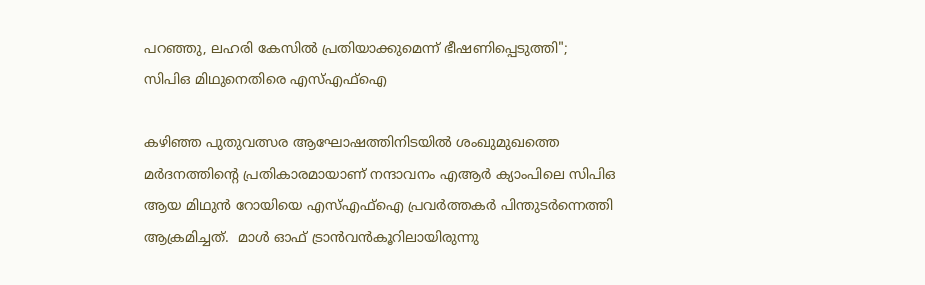പറഞ്ഞു, ലഹരി കേസിൽ പ്രതിയാക്കുമെന്ന് ഭീഷണിപ്പെടുത്തി"; സിപിഒ മിഥുനെതിരെ എസ്എഫ്‌ഐ

കഴിഞ്ഞ പുതുവത്സര ആഘോഷത്തിനിടയിൽ ശംഖുമുഖത്തെ മർദനത്തിൻ്റെ പ്രതികാരമായാണ് നന്ദാവനം എആർ ക്യാംപിലെ സിപിഒ ആയ മിഥുൻ റോയിയെ എസ്എഫ്ഐ പ്രവർത്തകർ പിന്തുടർന്നെത്തി ആക്രമിച്ചത്.  മാൾ ഓഫ് ട്രാൻവൻകൂറിലായിരുന്നു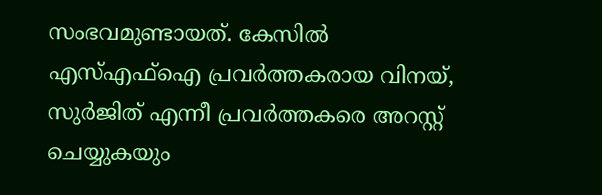സംഭവമുണ്ടായത്. കേസിൽ എസ്എഫ്ഐ പ്രവർത്തകരായ വിനയ്, സുർജിത് എന്നീ പ്രവർത്തകരെ അറസ്റ്റ് ചെയ്യുകയും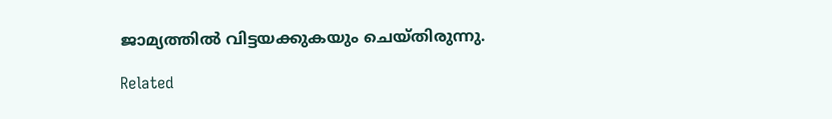ജാമ്യത്തിൽ വിട്ടയക്കുകയും ചെയ്തിരുന്നു.

Related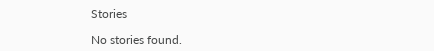Stories

No stories found.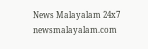News Malayalam 24x7
newsmalayalam.com